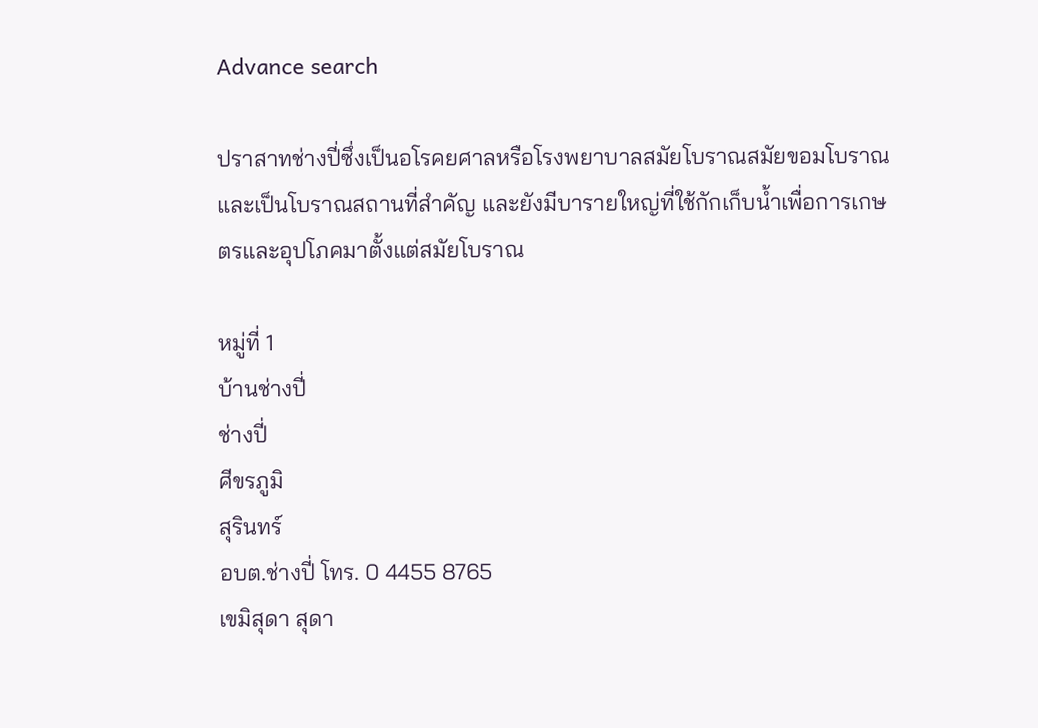Advance search

ปราสาทช่างปี่ซึ่งเป็นอโรคยศาลหรือโรงพยาบาลสมัยโบราณสมัยขอมโบราณ และเป็นโบราณสถานที่สำคัญ และยังมีบารายใหญ่ที่ใช้กักเก็บน้ำเพื่อการเกษตรและอุปโภคมาตั้งแต่สมัยโบราณ

หมู่ที่ 1
บ้านช่างปี่
ช่างปี่
ศีขรภูมิ
สุรินทร์
อบต.ช่างปี่ โทร. 0 4455 8765
เขมิสุดา สุดา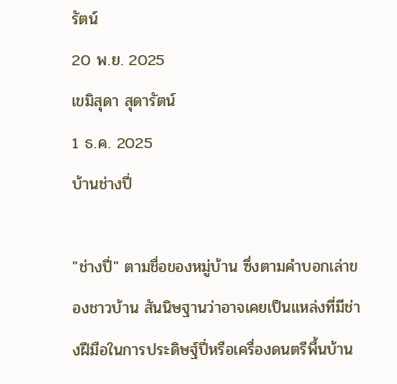รัตน์
20 พ.ย. 2025
เขมิสุดา สุดารัตน์
1 ธ.ค. 2025
บ้านช่างปี่

"ช่างปี่" ตามชื่อของหมู่บ้าน ซึ่งตามคำบอกเล่าของชาวบ้าน สันนิษฐานว่าอาจเคยเป็นแหล่งที่มีช่างฝีมือในการประดิษฐ์ปี่หรือเครื่องดนตรีพื้นบ้าน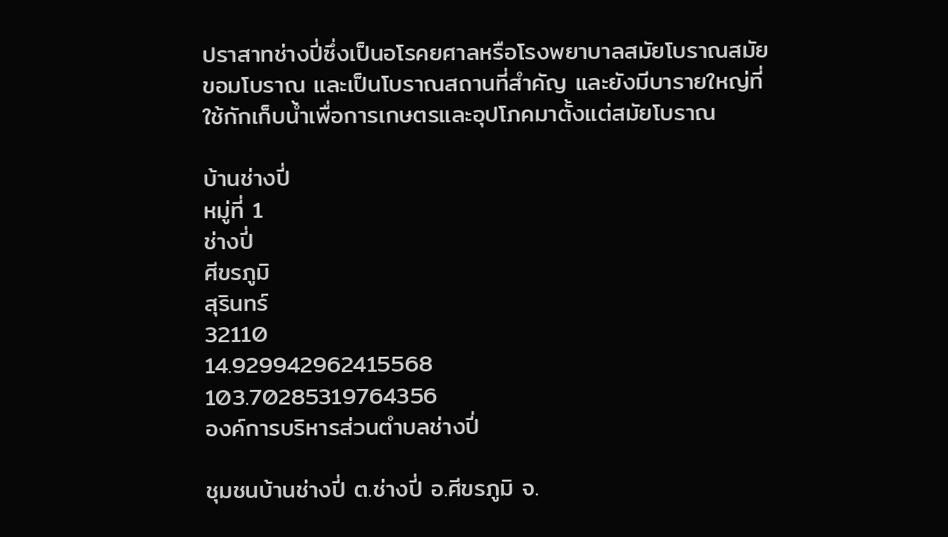ปราสาทช่างปี่ซึ่งเป็นอโรคยศาลหรือโรงพยาบาลสมัยโบราณสมัยขอมโบราณ และเป็นโบราณสถานที่สำคัญ และยังมีบารายใหญ่ที่ใช้กักเก็บน้ำเพื่อการเกษตรและอุปโภคมาตั้งแต่สมัยโบราณ

บ้านช่างปี่
หมู่ที่ 1
ช่างปี่
ศีขรภูมิ
สุรินทร์
32110
14.929942962415568
103.70285319764356
องค์การบริหารส่วนตำบลช่างปี่

ชุมชนบ้านช่างปี่ ต.ช่างปี่ อ.ศีขรภูมิ จ.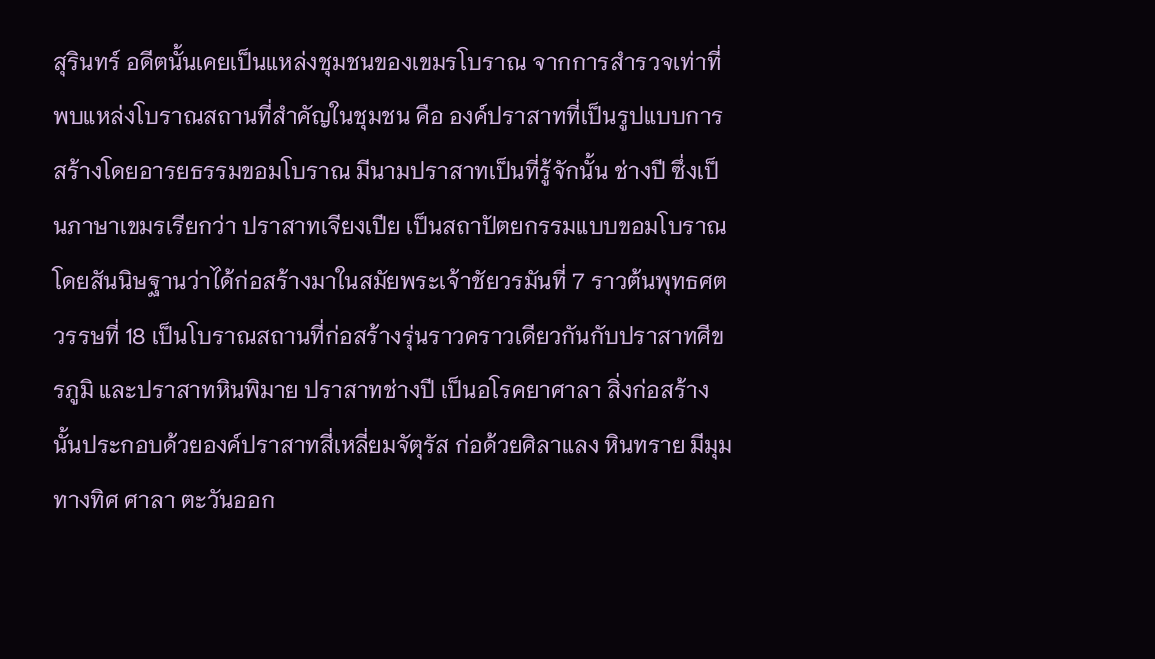สุรินทร์ อดีตนั้นเคยเป็นแหล่งชุมชนของเขมรโบราณ จากการสำรวจเท่าที่พบแหล่งโบราณสถานที่สำคัญในชุมชน คือ องค์ปราสาทที่เป็นรูปแบบการสร้างโดยอารยธรรมขอมโบราณ มีนามปราสาทเป็นที่รู้จักนั้น ช่างปี ซึ่งเป็นภาษาเขมรเรียกว่า ปราสาทเจียงเปีย เป็นสถาปัตยกรรมแบบขอมโบราณ โดยสันนิษฐานว่าได้ก่อสร้างมาในสมัยพระเจ้าชัยวรมันที่ 7 ราวต้นพุทธศตวรรษที่ 18 เป็นโบราณสถานที่ก่อสร้างรุ่นราวคราวเดียวกันกับปราสาทศีขรภูมิ และปราสาทหินพิมาย ปราสาทช่างปี เป็นอโรคยาศาลา สิ่งก่อสร้างนั้นประกอบด้วยองค์ปราสาทสี่เหลี่ยมจัตุรัส ก่อด้วยศิลาแลง หินทราย มีมุมทางทิศ ศาลา ตะวันออก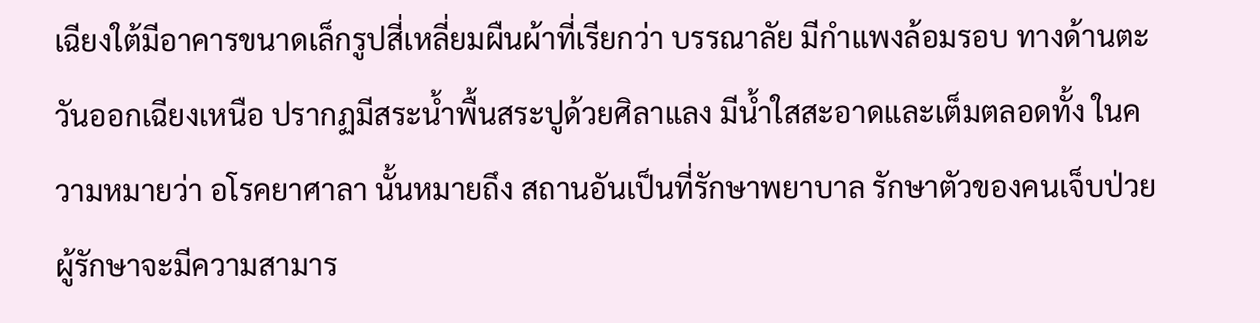เฉียงใต้มีอาคารขนาดเล็กรูปสี่เหลี่ยมผืนผ้าที่เรียกว่า บรรณาลัย มีกำแพงล้อมรอบ ทางด้านตะวันออกเฉียงเหนือ ปรากฏมีสระน้ำพื้นสระปูด้วยศิลาแลง มีน้ำใสสะอาดและเต็มตลอดทั้ง ในความหมายว่า อโรคยาศาลา นั้นหมายถึง สถานอันเป็นที่รักษาพยาบาล รักษาตัวของคนเจ็บป่วย ผู้รักษาจะมีความสามาร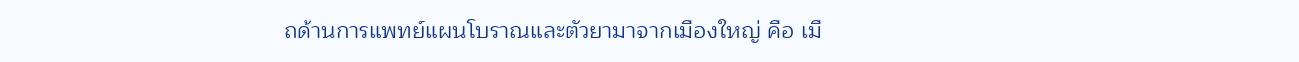ถด้านการแพทย์แผนโบราณและตัวยามาจากเมืองใหญ่ คือ เมื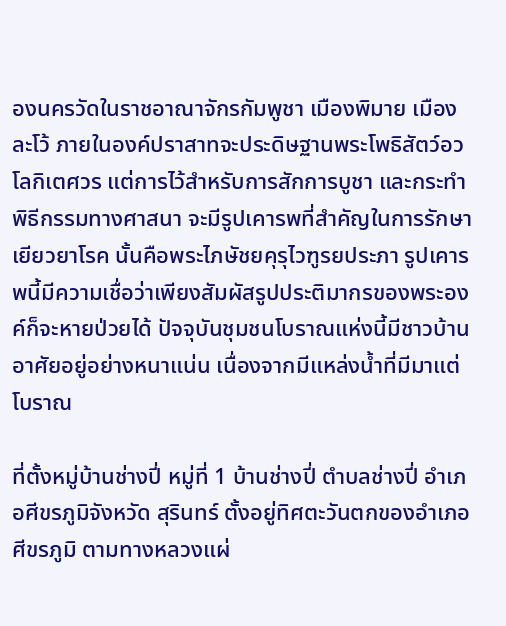องนครวัดในราชอาณาจักรกัมพูชา เมืองพิมาย เมืองละโว้ ภายในองค์ปราสาทจะประดิษฐานพระโพธิสัตว์อวโลกิเตศวร แต่การไว้สำหรับการสักการบูชา และกระทำพิธีกรรมทางศาสนา จะมีรูปเคารพที่สำคัญในการรักษาเยียวยาโรค นั้นคือพระไภษัชยคุรุไวฑูรยประภา รูปเคารพนี้มีความเชื่อว่าเพียงสัมผัสรูปประติมากรของพระองค์ก็จะหายป่วยได้ ปัจจุบันชุมชนโบราณแห่งนี้มีชาวบ้านอาศัยอยู่อย่างหนาแน่น เนื่องจากมีแหล่งน้ำที่มีมาแต่โบราณ

ที่ตั้งหมู่บ้านช่างปี่ หมู่ที่ 1 บ้านช่างปี่ ตำบลช่างปี่ อำเภอศีขรภูมิจังหวัด สุรินทร์ ตั้งอยู่ทิศตะวันตกของอำเภอศีขรภูมิ ตามทางหลวงแผ่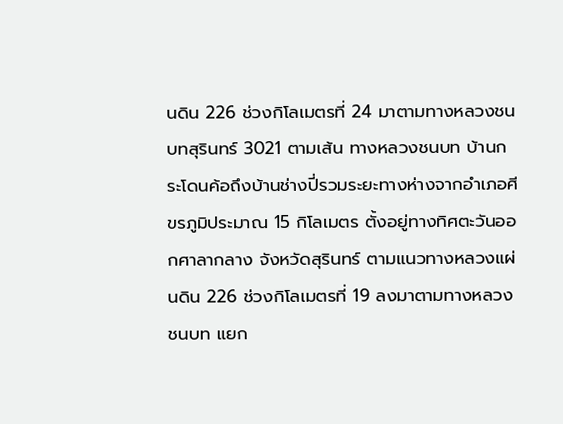นดิน 226 ช่วงกิโลเมตรที่ 24 มาตามทางหลวงชนบทสุรินทร์ 3021 ตามเส้น ทางหลวงชนบท บ้านกระโดนค้อถึงบ้านช่างปี่รวมระยะทางห่างจากอำเภอศีขรภูมิประมาณ 15 กิโลเมตร ตั้งอยู่ทางทิศตะวันออกศาลากลาง จังหวัดสุรินทร์ ตามแนวทางหลวงแผ่นดิน 226 ช่วงกิโลเมตรที่ 19 ลงมาตามทางหลวงชนบท แยก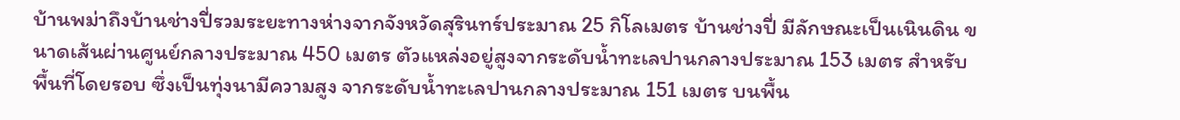บ้านพม่าถึงบ้านช่างปี่รวมระยะทางห่างจากจังหวัดสุรินทร์ประมาณ 25 กิโลเมตร บ้านช่างปี่ มีลักษณะเป็นเนินดิน ขนาดเส้นผ่านศูนย์กลางประมาณ 450 เมตร ตัวแหล่งอยู่สูงจากระดับน้ำทะเลปานกลางประมาณ 153 เมตร สำหรับพื้นที่โดยรอบ ซึ่งเป็นทุ่งนามีความสูง จากระดับน้ำทะเลปานกลางประมาณ 151 เมตร บนพื้น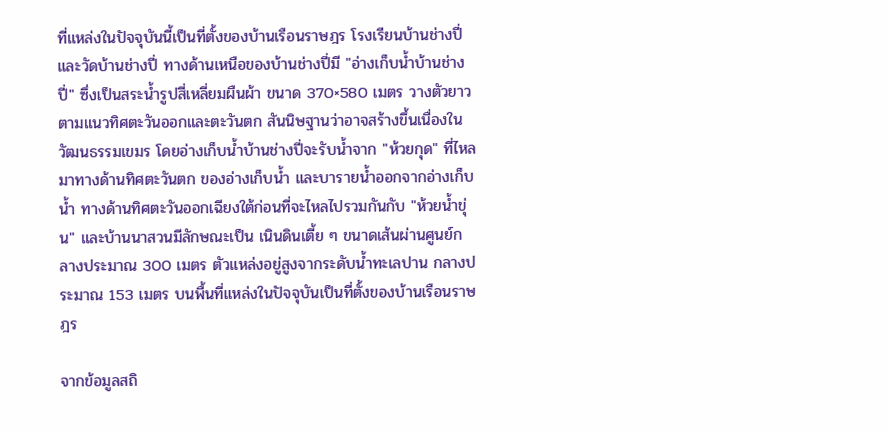ที่แหล่งในปัจจุบันนี้เป็นที่ตั้งของบ้านเรือนราษฎร โรงเรียนบ้านช่างปี่และวัดบ้านช่างปี่ ทางด้านเหนือของบ้านช่างปี่มี "อ่างเก็บน้ำบ้านช่างปี่" ซึ่งเป็นสระน้ำรูปสี่เหลี่ยมผืนผ้า ขนาด 370×580 เมตร วางตัวยาวตามแนวทิศตะวันออกและตะวันตก สันนิษฐานว่าอาจสร้างขึ้นเนื่องใน วัฒนธรรมเขมร โดยอ่างเก็บน้ำบ้านช่างปี่จะรับน้ำจาก "ห้วยกุด" ที่ไหลมาทางด้านทิศตะวันตก ของอ่างเก็บน้ำ และบารายน้ำออกจากอ่างเก็บน้ำ ทางด้านทิศตะวันออกเฉียงใต้ก่อนที่จะไหลไปรวมกันกับ "ห้วยน้ำขุ่น" และบ้านนาสวนมีลักษณะเป็น เนินดินเตี้ย ๆ ขนาดเส้นผ่านศูนย์กลางประมาณ 300 เมตร ตัวแหล่งอยู่สูงจากระดับน้ำทะเลปาน กลางประมาณ 153 เมตร บนพื้นที่แหล่งในปัจจุบันเป็นที่ตั้งของบ้านเรือนราษฎร

จากข้อมูลสถิ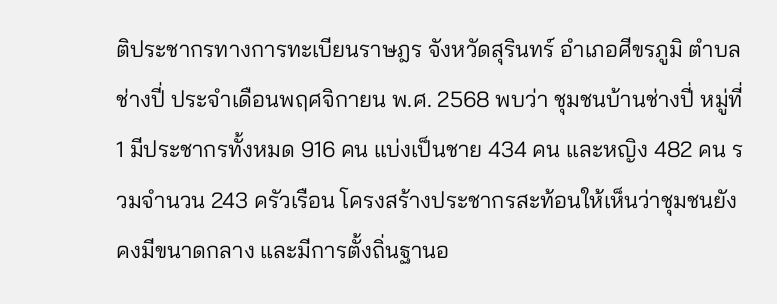ติประชากรทางการทะเบียนราษฎร จังหวัดสุรินทร์ อำเภอศีขรภูมิ ตำบลช่างปี่ ประจำเดือนพฤศจิกายน พ.ศ. 2568 พบว่า ชุมชนบ้านช่างปี่ หมู่ที่ 1 มีประชากรทั้งหมด 916 คน แบ่งเป็นชาย 434 คน และหญิง 482 คน รวมจำนวน 243 ครัวเรือน โครงสร้างประชากรสะท้อนให้เห็นว่าชุมชนยังคงมีขนาดกลาง และมีการตั้งถิ่นฐานอ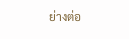ย่างต่อ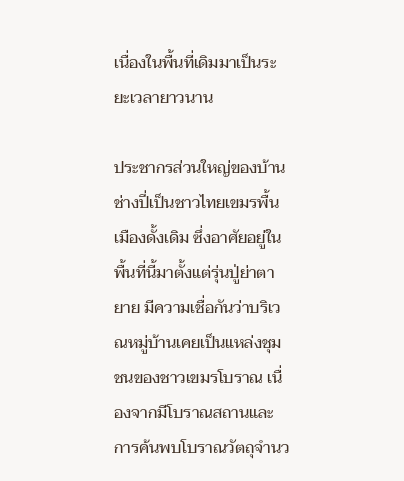เนื่องในพื้นที่เดิมมาเป็นระยะเวลายาวนาน

ประชากรส่วนใหญ่ของบ้านช่างปี่เป็นชาวไทยเขมรพื้นเมืองดั้งเดิม ซึ่งอาศัยอยู่ในพื้นที่นี้มาตั้งแต่รุ่นปู่ย่าตายาย มีความเชื่อกันว่าบริเวณหมู่บ้านเคยเป็นแหล่งชุมชนของชาวเขมรโบราณ เนื่องจากมีโบราณสถานและการค้นพบโบราณวัตถุจำนว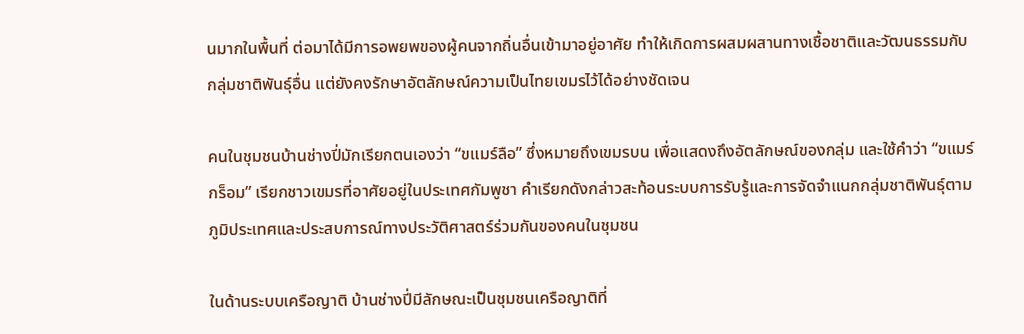นมากในพื้นที่ ต่อมาได้มีการอพยพของผู้คนจากถิ่นอื่นเข้ามาอยู่อาศัย ทำให้เกิดการผสมผสานทางเชื้อชาติและวัฒนธรรมกับกลุ่มชาติพันธุ์อื่น แต่ยังคงรักษาอัตลักษณ์ความเป็นไทยเขมรไว้ได้อย่างชัดเจน

คนในชุมชนบ้านช่างปี่มักเรียกตนเองว่า “ขแมร์ลือ” ซึ่งหมายถึงเขมรบน เพื่อแสดงถึงอัตลักษณ์ของกลุ่ม และใช้คำว่า “ขแมร์กร็อม” เรียกชาวเขมรที่อาศัยอยู่ในประเทศกัมพูชา คำเรียกดังกล่าวสะท้อนระบบการรับรู้และการจัดจำแนกกลุ่มชาติพันธุ์ตามภูมิประเทศและประสบการณ์ทางประวัติศาสตร์ร่วมกันของคนในชุมชน

ในด้านระบบเครือญาติ บ้านช่างปี่มีลักษณะเป็นชุมชนเครือญาติที่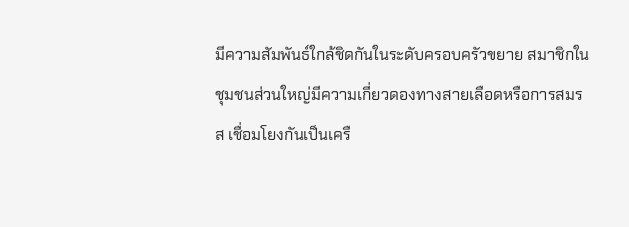มีความสัมพันธ์ใกล้ชิดกันในระดับครอบครัวขยาย สมาชิกในชุมชนส่วนใหญ่มีความเกี่ยวดองทางสายเลือดหรือการสมรส เชื่อมโยงกันเป็นเครื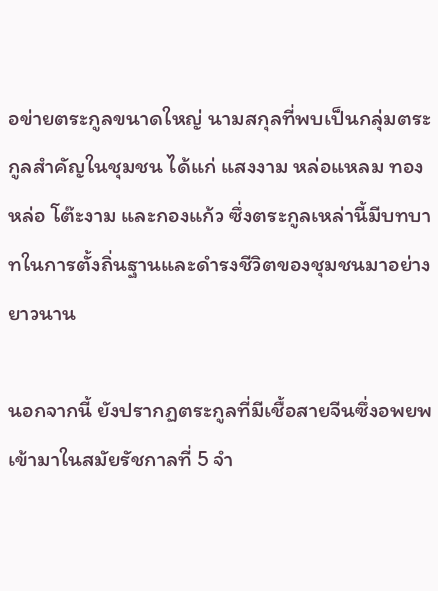อข่ายตระกูลขนาดใหญ่ นามสกุลที่พบเป็นกลุ่มตระกูลสำคัญในชุมชน ได้แก่ แสงงาม หล่อแหลม ทองหล่อ โต๊ะงาม และกองแก้ว ซึ่งตระกูลเหล่านี้มีบทบาทในการตั้งถิ่นฐานและดำรงชีวิตของชุมชนมาอย่างยาวนาน

นอกจากนี้ ยังปรากฏตระกูลที่มีเชื้อสายจีนซึ่งอพยพเข้ามาในสมัยรัชกาลที่ 5 จำ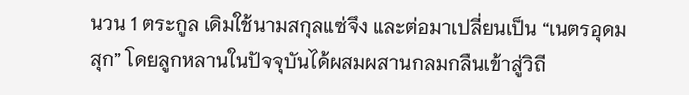นวน 1 ตระกูล เดิมใช้นามสกุลแซ่จึง และต่อมาเปลี่ยนเป็น “เนตรอุดมสุก” โดยลูกหลานในปัจจุบันได้ผสมผสานกลมกลืนเข้าสู่วิถี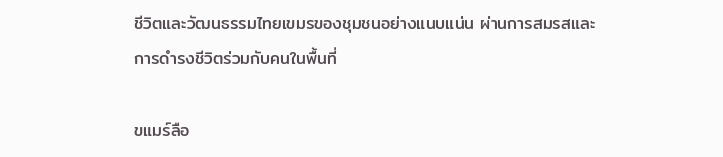ชีวิตและวัฒนธรรมไทยเขมรของชุมชนอย่างแนบแน่น ผ่านการสมรสและการดำรงชีวิตร่วมกับคนในพื้นที่

ขแมร์ลือ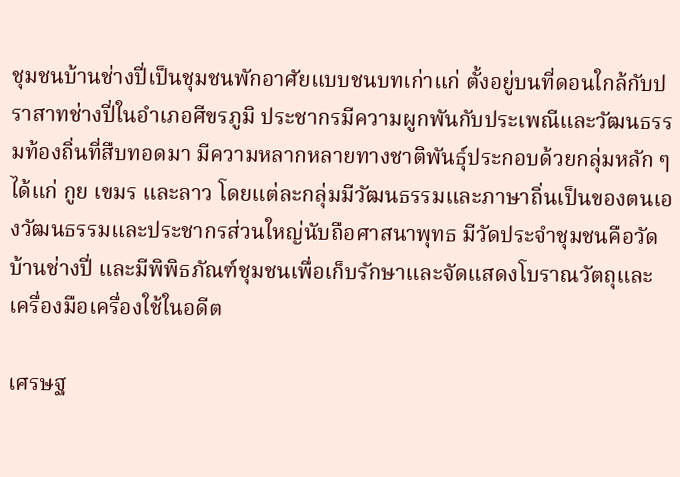ชุมชนบ้านช่างปี่เป็นชุมชนพักอาศัยแบบชนบทเก่าแก่ ตั้งอยู่บนที่ดอนใกล้กับปราสาทช่างปี่ในอำเภอศีขรภูมิ ประชากรมีความผูกพันกับประเพณีและวัฒนธรรมท้องถิ่นที่สืบทอดมา มีความหลากหลายทางชาติพันธุ์ประกอบด้วยกลุ่มหลัก ๆ ได้แก่ กูย เขมร และลาว โดยแต่ละกลุ่มมีวัฒนธรรมและภาษาถิ่นเป็นของตนเองวัฒนธรรมและประชากรส่วนใหญ่นับถือศาสนาพุทธ มีวัดประจำชุมชนคือวัดบ้านช่างปี่ และมีพิพิธภัณฑ์ชุมชนเพื่อเก็บรักษาและจัดแสดงโบราณวัตถุและเครื่องมือเครื่องใช้ในอดีต

เศรษฐ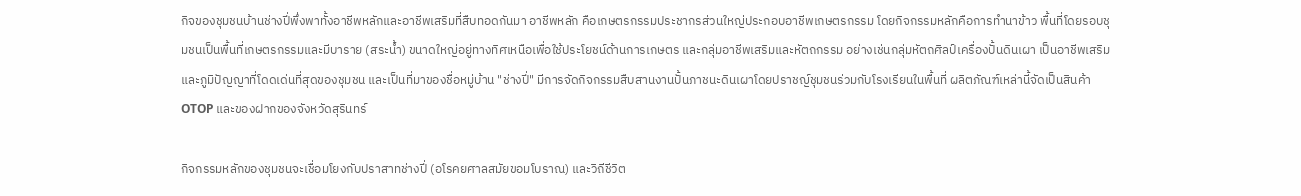กิจของชุมชนบ้านช่างปี่พึ่งพาทั้งอาชีพหลักและอาชีพเสริมที่สืบทอดกันมา อาชีพหลัก คือเกษตรกรรมประชากรส่วนใหญ่ประกอบอาชีพเกษตรกรรม โดยกิจกรรมหลักคือการทำนาข้าว พื้นที่โดยรอบชุมชนเป็นพื้นที่เกษตรกรรมและมีบาราย (สระน้ำ) ขนาดใหญ่อยู่ทางทิศเหนือเพื่อใช้ประโยชน์ด้านการเกษตร และกลุ่มอาชีพเสริมและหัตถกรรม อย่างเช่นกลุ่มหัตถศิลป์เครื่องปั้นดินเผา เป็นอาชีพเสริมและภูมิปัญญาที่โดดเด่นที่สุดของชุมชน และเป็นที่มาของชื่อหมู่บ้าน "ช่างปี่" มีการจัดกิจกรรมสืบสานงานปั้นภาชนะดินเผาโดยปราชญ์ชุมชนร่วมกับโรงเรียนในพื้นที่ ผลิตภัณฑ์เหล่านี้จัดเป็นสินค้า OTOP และของฝากของจังหวัดสุรินทร์

กิจกรรมหลักของชุมชนจะเชื่อมโยงกับปราสาทช่างปี่ (อโรคยศาลสมัยขอมโบราณ) และวิถีชีวิต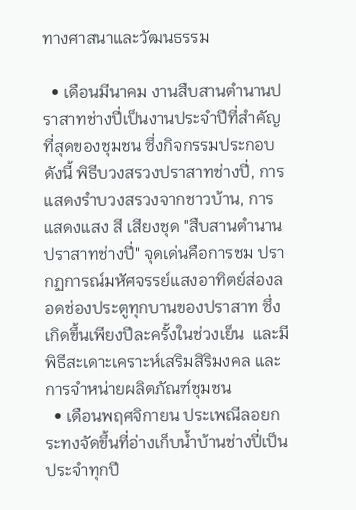ทางศาสนาและวัฒนธรรม

  • เดือนมีนาคม งานสืบสานตำนานปราสาทช่างปี่เป็นงานประจำปีที่สำคัญที่สุดของชุมชน ซึ่งกิจกรรมประกอบ ดังนี้ พิธีบวงสรวงปราสาทช่างปี่, การแสดงรำบวงสรวงจากชาวบ้าน, การแสดงแสง สี เสียงชุด "สืบสานตำนานปราสาทช่างปี่" จุดเด่นคือการชม ปรากฏการณ์มหัศจรรย์แสงอาทิตย์ส่องลอดช่องประตูทุกบานของปราสาท ซึ่งเกิดขึ้นเพียงปีละครั้งในช่วงเย็น  และมีพิธีสะเดาะเคราะห์เสริมสิริมงคล และการจำหน่ายผลิตภัณฑ์ชุมชน
  • เดือนพฤศจิกายน ประเพณีลอยกระทงจัดขึ้นที่อ่างเก็บน้ำบ้านช่างปี่เป็นประจำทุกปี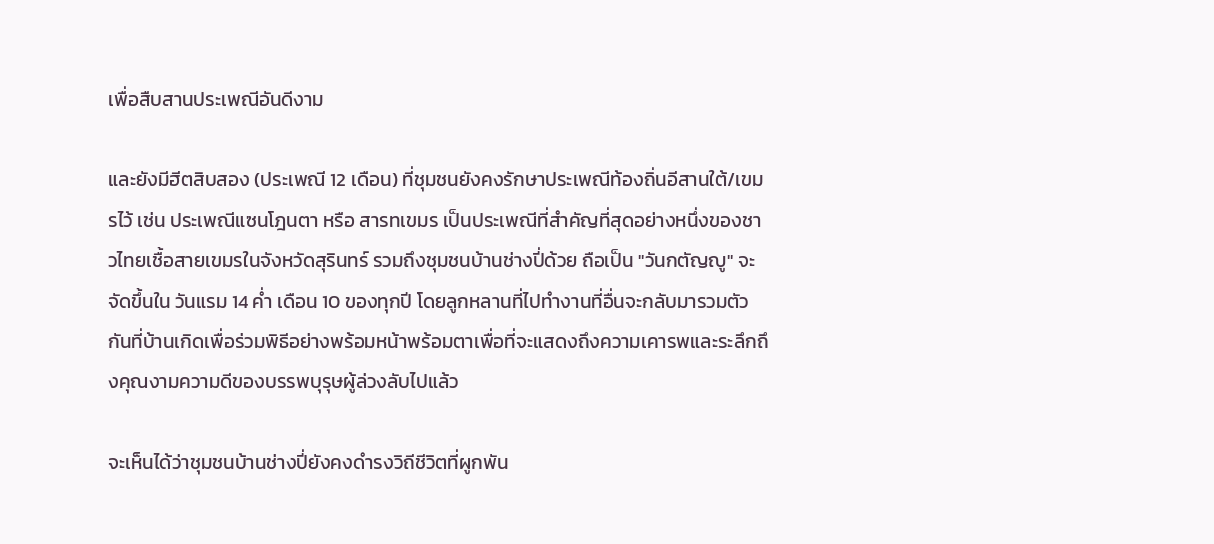เพื่อสืบสานประเพณีอันดีงาม

และยังมีฮีตสิบสอง (ประเพณี 12 เดือน) ที่ชุมชนยังคงรักษาประเพณีท้องถิ่นอีสานใต้/เขมรไว้ เช่น ประเพณีแซนโฎนตา หรือ สารทเขมร เป็นประเพณีที่สำคัญที่สุดอย่างหนึ่งของชาวไทยเชื้อสายเขมรในจังหวัดสุรินทร์ รวมถึงชุมชนบ้านช่างปี่ด้วย ถือเป็น "วันกตัญญู" จะจัดขึ้นใน วันแรม 14 ค่ำ เดือน 10 ของทุกปี โดยลูกหลานที่ไปทำงานที่อื่นจะกลับมารวมตัวกันที่บ้านเกิดเพื่อร่วมพิธีอย่างพร้อมหน้าพร้อมตาเพื่อที่จะแสดงถึงความเคารพและระลึกถึงคุณงามความดีของบรรพบุรุษผู้ล่วงลับไปแล้ว

จะเห็นได้ว่าชุมชนบ้านช่างปี่ยังคงดำรงวิถีชีวิตที่ผูกพัน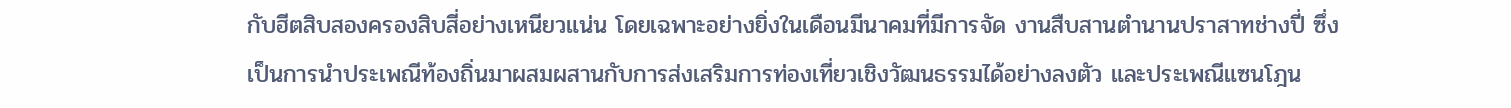กับฮีตสิบสองครองสิบสี่อย่างเหนียวแน่น โดยเฉพาะอย่างยิ่งในเดือนมีนาคมที่มีการจัด งานสืบสานตำนานปราสาทช่างปี่ ซึ่งเป็นการนำประเพณีท้องถิ่นมาผสมผสานกับการส่งเสริมการท่องเที่ยวเชิงวัฒนธรรมได้อย่างลงตัว และประเพณีแซนโฎน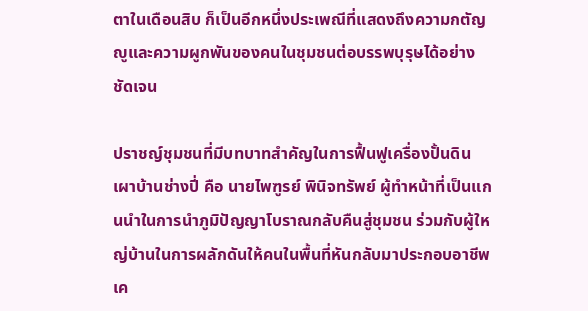ตาในเดือนสิบ ก็เป็นอีกหนึ่งประเพณีที่แสดงถึงความกตัญญูและความผูกพันของคนในชุมชนต่อบรรพบุรุษได้อย่างชัดเจน

ปราชญ์ชุมชนที่มีบทบาทสำคัญในการฟื้นฟูเครื่องปั้นดินเผาบ้านช่างปี่ คือ นายไพฑูรย์ พินิจทรัพย์ ผู้ทำหน้าที่เป็นแกนนำในการนำภูมิปัญญาโบราณกลับคืนสู่ชุมชน ร่วมกับผู้ใหญ่บ้านในการผลักดันให้คนในพื้นที่หันกลับมาประกอบอาชีพเค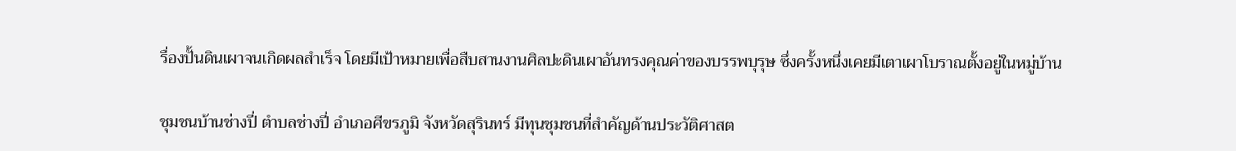รื่องปั้นดินเผาจนเกิดผลสำเร็จ โดยมีเป้าหมายเพื่อสืบสานงานศิลปะดินเผาอันทรงคุณค่าของบรรพบุรุษ ซึ่งครั้งหนึ่งเคยมีเตาเผาโบราณตั้งอยู่ในหมู่บ้าน

ชุมชนบ้านช่างปี่ ตำบลช่างปี่ อำเภอศีขรภูมิ จังหวัดสุรินทร์ มีทุนชุมชนที่สำคัญด้านประวัติศาสต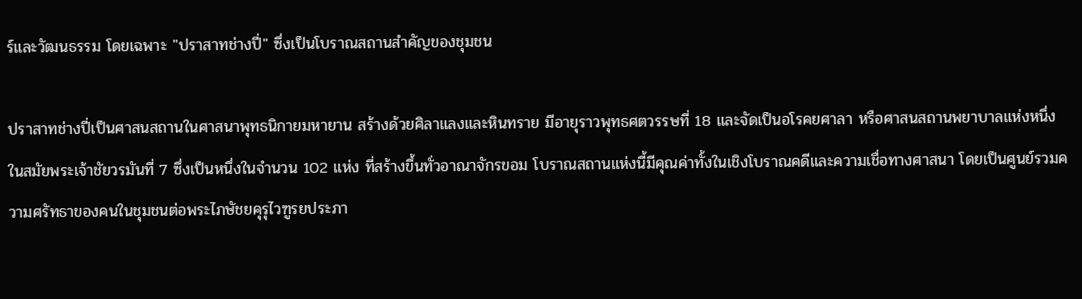ร์และวัฒนธรรม โดยเฉพาะ "ปราสาทช่างปี่" ซึ่งเป็นโบราณสถานสำคัญของชุมชน

ปราสาทช่างปี่เป็นศาสนสถานในศาสนาพุทธนิกายมหายาน สร้างด้วยศิลาแลงและหินทราย มีอายุราวพุทธศตวรรษที่ 18 และจัดเป็นอโรคยศาลา หรือศาสนสถานพยาบาลแห่งหนึ่งในสมัยพระเจ้าชัยวรมันที่ 7 ซึ่งเป็นหนึ่งในจำนวน 102 แห่ง ที่สร้างขึ้นทั่วอาณาจักรขอม โบราณสถานแห่งนี้มีคุณค่าทั้งในเชิงโบราณคดีและความเชื่อทางศาสนา โดยเป็นศูนย์รวมความศรัทธาของคนในชุมชนต่อพระไภษัชยคุรุไวฑูรยประภา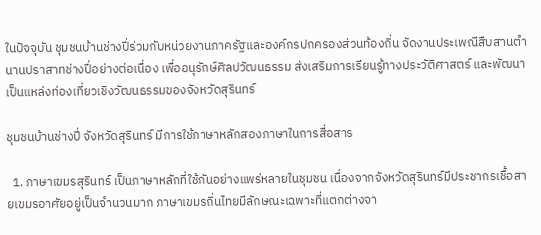ในปัจจุบัน ชุมชนบ้านช่างปี่ร่วมกับหน่วยงานภาครัฐและองค์กรปกครองส่วนท้องถิ่น จัดงานประเพณีสืบสานตำนานปราสาทช่างปี่อย่างต่อเนื่อง เพื่ออนุรักษ์ศิลปวัฒนธรรม ส่งเสริมการเรียนรู้ทางประวัติศาสตร์ และพัฒนาเป็นแหล่งท่องเที่ยวเชิงวัฒนธรรมของจังหวัดสุรินทร์

ชุมชนบ้านช่างปี่ จังหวัดสุรินทร์ มีการใช้ภาษาหลักสองภาษาในการสื่อสาร

  1. ภาษาเขมรสุรินทร์ เป็นภาษาหลักที่ใช้กันอย่างแพร่หลายในชุมชน เนื่องจากจังหวัดสุรินทร์มีประชากรเชื้อสายเขมรอาศัยอยู่เป็นจำนวนมาก ภาษาเขมรถิ่นไทยมีลักษณะเฉพาะที่แตกต่างจา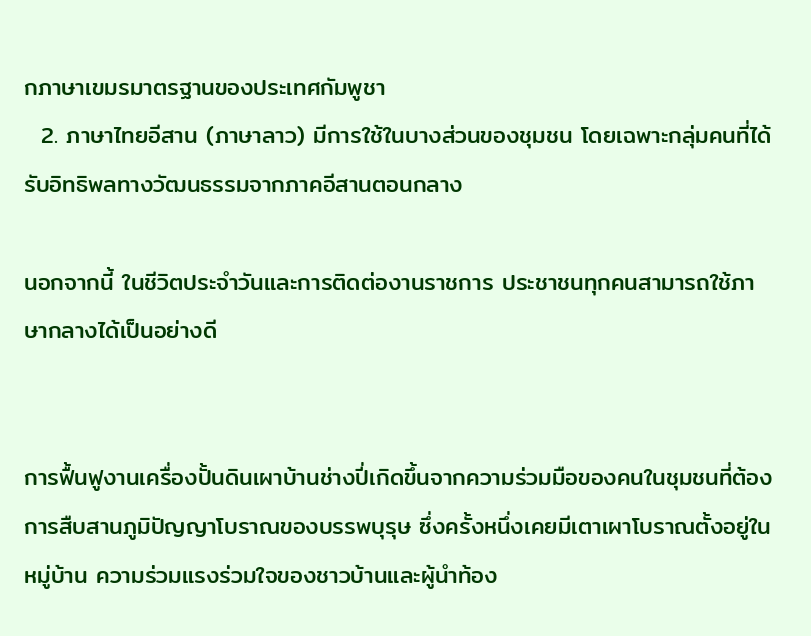กภาษาเขมรมาตรฐานของประเทศกัมพูชา
  2. ภาษาไทยอีสาน (ภาษาลาว) มีการใช้ในบางส่วนของชุมชน โดยเฉพาะกลุ่มคนที่ได้รับอิทธิพลทางวัฒนธรรมจากภาคอีสานตอนกลาง

นอกจากนี้ ในชีวิตประจำวันและการติดต่องานราชการ ประชาชนทุกคนสามารถใช้ภาษากลางได้เป็นอย่างดี


การฟื้นฟูงานเครื่องปั้นดินเผาบ้านช่างปี่เกิดขึ้นจากความร่วมมือของคนในชุมชนที่ต้องการสืบสานภูมิปัญญาโบราณของบรรพบุรุษ ซึ่งครั้งหนึ่งเคยมีเตาเผาโบราณตั้งอยู่ในหมู่บ้าน ความร่วมแรงร่วมใจของชาวบ้านและผู้นำท้อง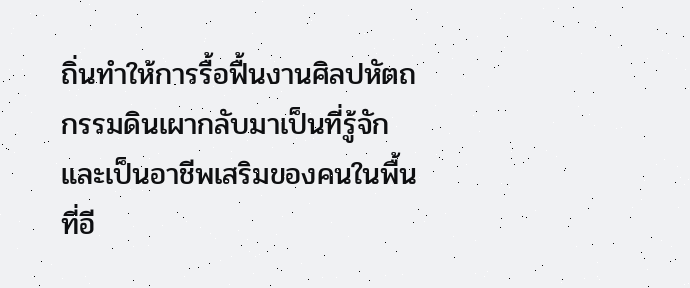ถิ่นทำให้การรื้อฟื้นงานศิลปหัตถกรรมดินเผากลับมาเป็นที่รู้จักและเป็นอาชีพเสริมของคนในพื้นที่อี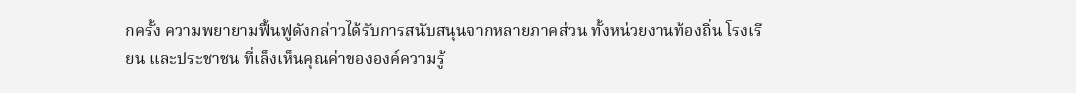กครั้ง ความพยายามฟื้นฟูดังกล่าวได้รับการสนับสนุนจากหลายภาคส่วน ทั้งหน่วยงานท้องถิ่น โรงเรียน และประชาชน ที่เล็งเห็นคุณค่าขององค์ความรู้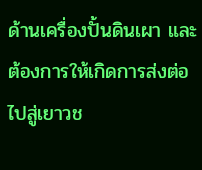ด้านเครื่องปั้นดินเผา และต้องการให้เกิดการส่งต่อไปสู่เยาวช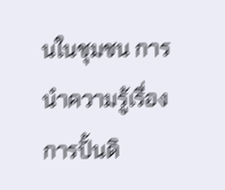นในชุมชน การนำความรู้เรื่องการปั้นดิ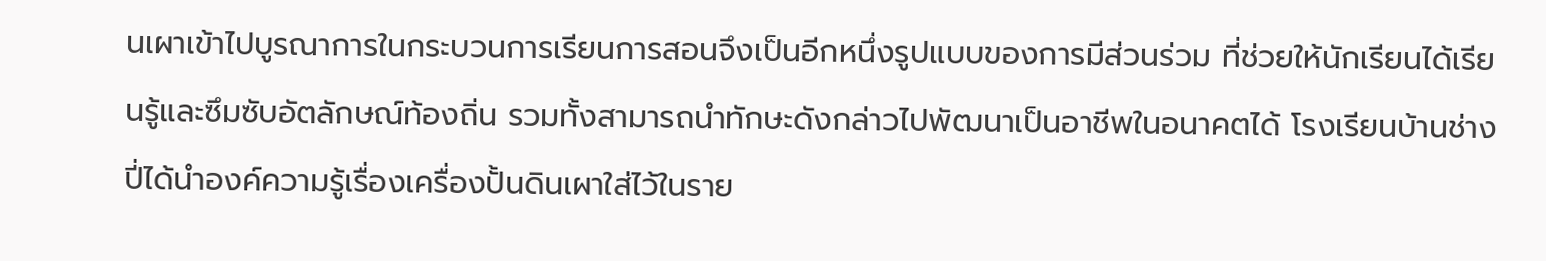นเผาเข้าไปบูรณาการในกระบวนการเรียนการสอนจึงเป็นอีกหนึ่งรูปแบบของการมีส่วนร่วม ที่ช่วยให้นักเรียนได้เรียนรู้และซึมซับอัตลักษณ์ท้องถิ่น รวมทั้งสามารถนำทักษะดังกล่าวไปพัฒนาเป็นอาชีพในอนาคตได้ โรงเรียนบ้านช่างปี่ได้นำองค์ความรู้เรื่องเครื่องปั้นดินเผาใส่ไว้ในราย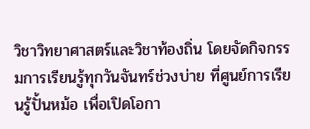วิชาวิทยาศาสตร์และวิชาท้องถิ่น โดยจัดกิจกรรมการเรียนรู้ทุกวันจันทร์ช่วงบ่าย ที่ศูนย์การเรียนรู้ปั้นหม้อ เพื่อเปิดโอกา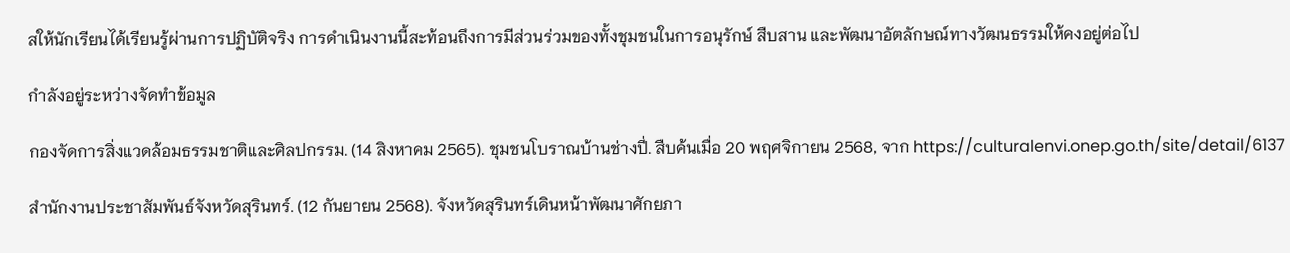สให้นักเรียนได้เรียนรู้ผ่านการปฏิบัติจริง การดำเนินงานนี้สะท้อนถึงการมีส่วนร่วมของทั้งชุมชนในการอนุรักษ์ สืบสาน และพัฒนาอัตลักษณ์ทางวัฒนธรรมให้คงอยู่ต่อไป

กำลังอยู่ระหว่างจัดทำข้อมูล

กองจัดการสิ่งแวดล้อมธรรมชาติและศิลปกรรม. (14 สิงหาคม 2565). ชุมชนโบราณบ้านช่างปี่. สืบค้นเมื่อ 20 พฤศจิกายน 2568, จาก https://culturalenvi.onep.go.th/site/detail/6137

สำนักงานประชาสัมพันธ์จังหวัดสุรินทร์. (12 กันยายน 2568). จังหวัดสุรินทร์เดินหน้าพัฒนาศักยภา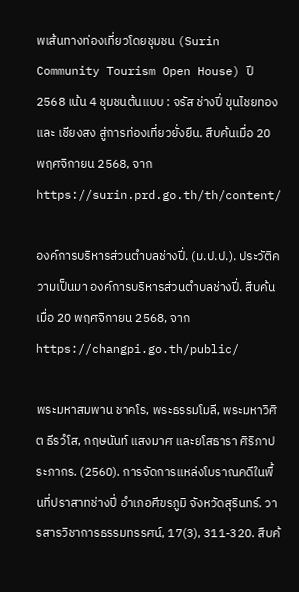พเส้นทางท่องเที่ยวโดยชุมชน (Surin Community Tourism Open House) ปี 2568 เน้น 4 ชุมชนต้นแบบ : จรัส ช่างปี่ ขุนไชยทอง และ เชียงสง สู่การท่องเที่ยวยั่งยืน. สืบค้นเมื่อ 20 พฤศจิกายน 2568, จาก https://surin.prd.go.th/th/content/

องค์การบริหารส่วนตำบลช่างปี่. (ม.ป.ป.). ประวัติความเป็นมา องค์การบริหารส่วนตำบลช่างปี่. สืบค้นเมื่อ 20 พฤศจิกายน 2568, จาก https://changpi.go.th/public/

พระมหาสมพาน ชาคโร, พระธรรมโมลี, พระมหาวิศิต ธีรวํโส, กฤษนันท์ แสงมาศ และยโสธารา ศิริภาประภากร. (2560). การจัดการแหล่งโบราณคดีในพื้นที่ปราสาทช่างปี่ อำเภอศีขรภูมิ จังหวัดสุรินทร์. วารสารวิชาการธรรมทรรศน์, 17(3), 311-320. สืบค้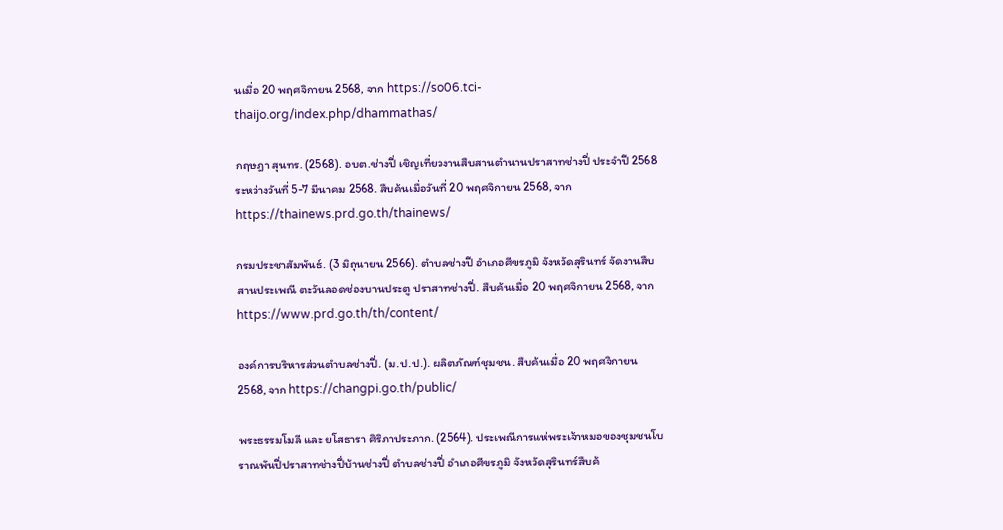นเมื่อ 20 พฤศจิกายน 2568, จาก https://so06.tci-thaijo.org/index.php/dhammathas/

กฤษฎา สุนทร. (2568). อบต.ช่างปี่ เชิญเที่ยวงานสืบสานตำนานปราสาทช่างปี่ ประจำปี 2568 ระหว่างวันที่ 5-7 มีนาคม 2568. สืบค้นเมื่อวันที่ 20 พฤศจิกายน 2568, จาก https://thainews.prd.go.th/thainews/

กรมประชาสัมพันธ์. (3 มิถุนายน 2566). ตำบลช่างปี อำเภอศีขรภูมิ จังหวัดสุรินทร์ จัดงานสืบสานประเพณี ตะวันลอดช่องบานประตู ปราสาทช่างปี่. สืบค้นเมื่อ 20 พฤศจิกายน 2568, จาก https://www.prd.go.th/th/content/

องค์การบริหารส่วนตำบลช่างปี่. (ม.ป.ป.). ผลิตภัณฑ์ชุมชน. สืบค้นเมื่อ 20 พฤศจิกายน 2568, จาก https://changpi.go.th/public/

พระธรรมโมลี และ ยโสธารา ศิริภาประภาก. (2564). ประเพณีการแห่พระเจ้าหมอของชุมชนโบราณพันปี่ปราสาทช่างปี่บ้านช่างปี่ ตำบลช่างปี่ อำเภอศีขรภูมิ จังหวัดสุรินทร์สืบค้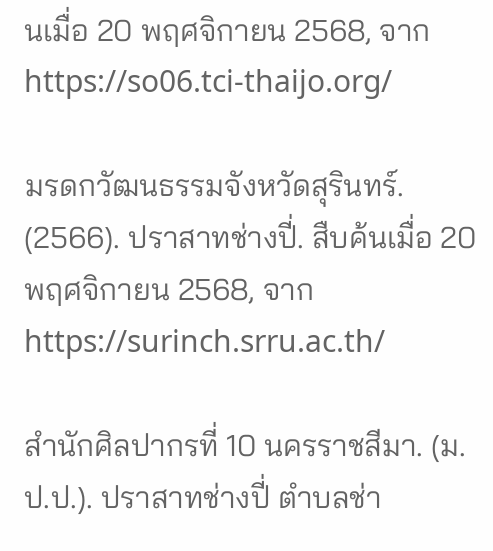นเมื่อ 20 พฤศจิกายน 2568, จาก https://so06.tci-thaijo.org/

มรดกวัฒนธรรมจังหวัดสุรินทร์. (2566). ปราสาทช่างปี่. สืบค้นเมื่อ 20 พฤศจิกายน 2568, จาก https://surinch.srru.ac.th/

สำนักศิลปากรที่ 10 นครราชสีมา. (ม.ป.ป.). ปราสาทช่างปี่ ตำบลช่า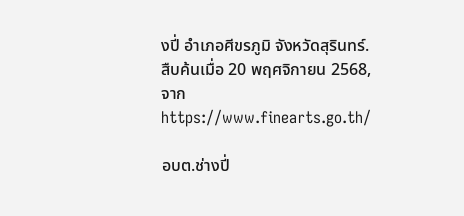งปี่ อำเภอศีขรภูมิ จังหวัดสุรินทร์. สืบค้นเมื่อ 20 พฤศจิกายน 2568, จาก https://www.finearts.go.th/

อบต.ช่างปี่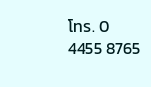โทร. 0 4455 8765